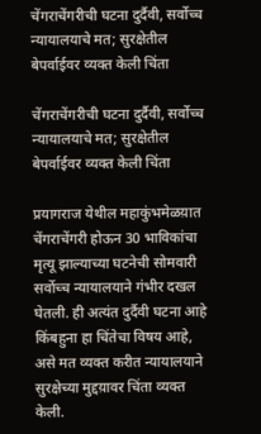चेंगराचेंगरीची घटना दुर्दैवी, सर्वोच्च न्यायालयाचे मत; सुरक्षेतील बेपर्वाईवर व्यक्त केली चिंता

चेंगराचेंगरीची घटना दुर्दैवी, सर्वोच्च न्यायालयाचे मत; सुरक्षेतील बेपर्वाईवर व्यक्त केली चिंता

प्रयागराज येथील महाकुंभमेळय़ात चेंगराचेंगरी होऊन 30 भाविकांचा मृत्यू झाल्याच्या घटनेची सोमवारी सर्वोच्च न्यायालयाने गंभीर दखल घेतली. ही अत्यंत दुर्दैवी घटना आहे किंबहुना हा चिंतेचा विषय आहे, असे मत व्यक्त करीत न्यायालयाने सुरक्षेच्या मुद्दय़ावर चिंता व्यक्त केली.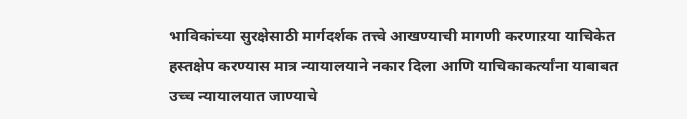भाविकांच्या सुरक्षेसाठी मार्गदर्शक तत्त्वे आखण्याची मागणी करणाऱया याचिकेत हस्तक्षेप करण्यास मात्र न्यायालयाने नकार दिला आणि याचिकाकर्त्यांना याबाबत उच्च न्यायालयात जाण्याचे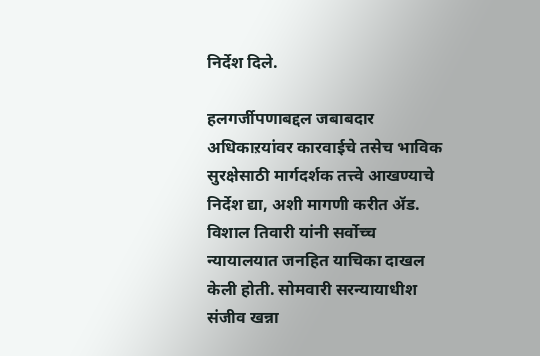निर्देश दिले.

हलगर्जीपणाबद्दल जबाबदार अधिकाऱयांवर कारवाईचे तसेच भाविक सुरक्षेसाठी मार्गदर्शक तत्त्वे आखण्याचे निर्देश द्या, अशी मागणी करीत ॲड. विशाल तिवारी यांनी सर्वोच्च न्यायालयात जनहित याचिका दाखल केली होती. सोमवारी सरन्यायाधीश संजीव खन्ना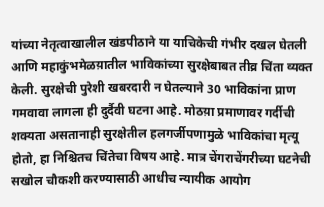यांच्या नेतृत्वाखालील खंडपीठाने या याचिकेची गंभीर दखल घेतली आणि महाकुंभमेळय़ातील भाविकांच्या सुरक्षेबाबत तीव्र चिंता व्यक्त केली. सुरक्षेची पुरेशी खबरदारी न घेतल्याने 30 भाविकांना प्राण गमवावा लागला ही दुर्दैवी घटना आहे. मोठय़ा प्रमाणावर गर्दीची शक्यता असतानाही सुरक्षेतील हलगर्जीपणामुळे भाविकांचा मृत्यू होतो, हा निश्चितच चिंतेचा विषय आहे. मात्र चेंगराचेंगरीच्या घटनेची सखोल चौकशी करण्यासाठी आधीच न्यायीक आयोग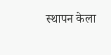स्थापन केला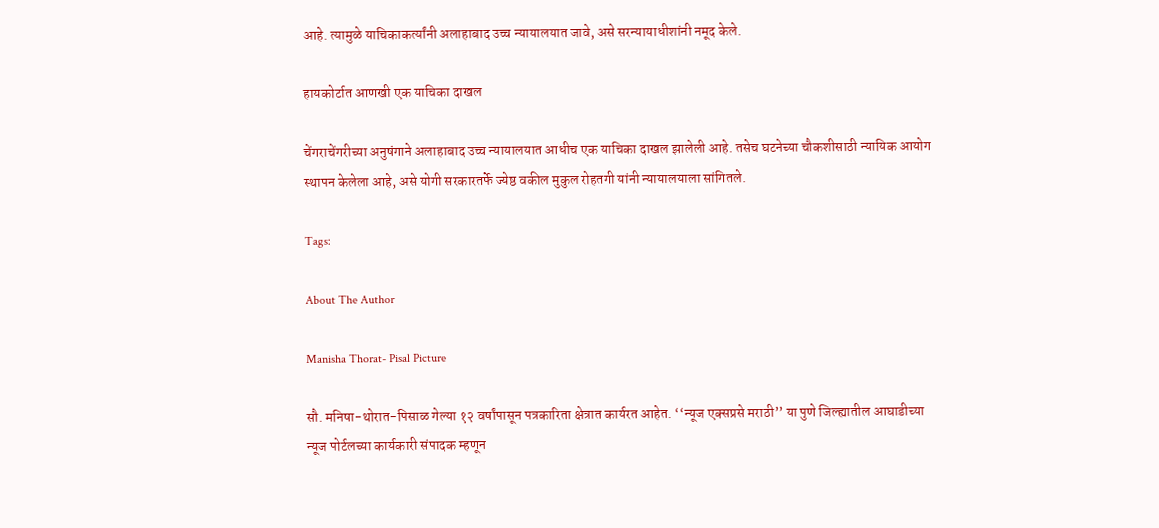आहे. त्यामुळे याचिकाकर्त्यांनी अलाहाबाद उच्च न्यायालयात जावे, असे सरन्यायाधीशांनी नमूद केले.

हायकोर्टात आणखी एक याचिका दाखल

चेंगराचेंगरीच्या अनुषंगाने अलाहाबाद उच्च न्यायालयात आधीच एक याचिका दाखल झालेली आहे. तसेच घटनेच्या चौकशीसाठी न्यायिक आयोग स्थापन केलेला आहे, असे योगी सरकारतर्फे ज्येष्ठ वकील मुकुल रोहतगी यांनी न्यायालयाला सांगितले.

Tags:

About The Author

Manisha Thorat- Pisal Picture

सौ. मनिषा-थोरात-पिसाळ गेल्या १२ वर्षांपासून पत्रकारिता क्षेत्रात कार्यरत आहेत. ‘‘न्यूज एक्सप्रसे मराठी’’ या पुणे जिल्ह्यातील आघाडीच्या न्यूज पोर्टलच्या कार्यकारी संपादक म्हणून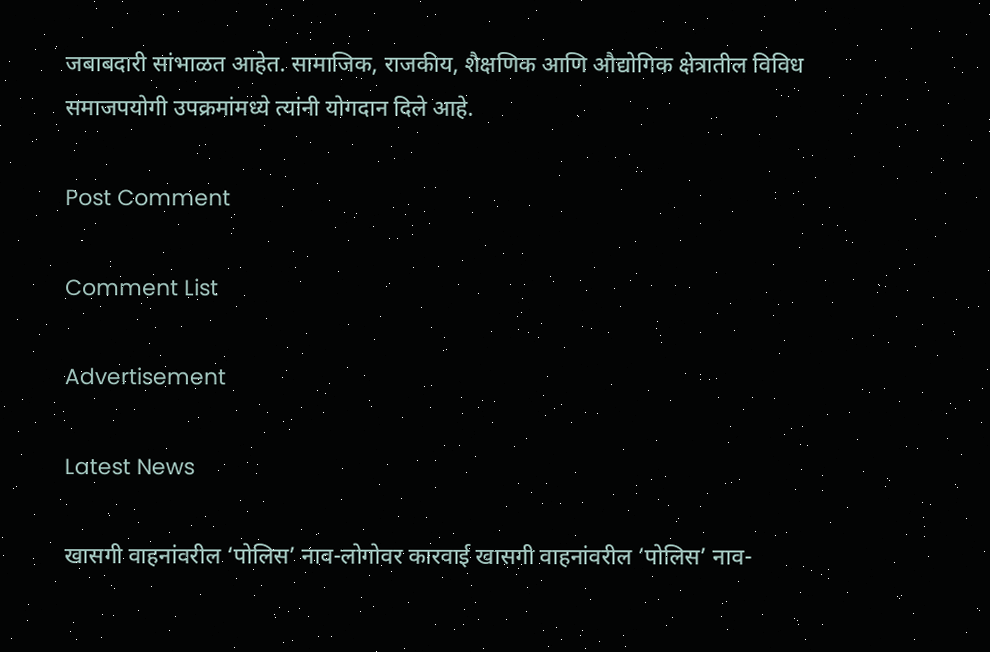जबाबदारी सांभाळत आहेत. सामाजिक, राजकीय, शैक्षणिक आणि औद्योगिक क्षेत्रातील विविध समाजपयोगी उपक्रमांमध्ये त्यांनी योगदान दिले आहे.

Post Comment

Comment List

Advertisement

Latest News

खासगी वाहनांवरील ‘पोलिस’ नाव-लोगोवर कारवाई खासगी वाहनांवरील ‘पोलिस’ नाव-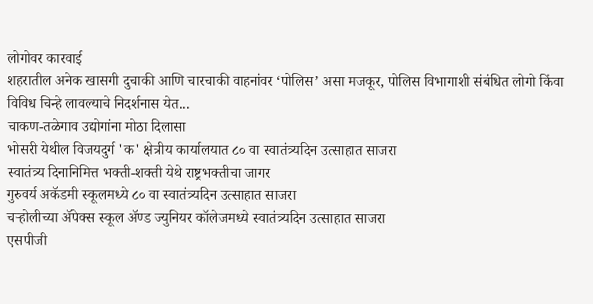लोगोवर कारवाई
शहरातील अनेक खासगी दुचाकी आणि चारचाकी वाहनांवर ‘पोलिस’ असा मजकूर, पोलिस विभागाशी संबंधित लोगो किंवा विविध चिन्हे लावल्याचे निदर्शनास येत...
चाकण-तळेगाव उद्योगांना मोठा दिलासा
भोसरी येथील विजयदुर्ग 'क' क्षेत्रीय कार्यालयात ८० वा स्वातंत्र्यदिन उत्साहात साजरा
स्वातंत्र्य दिनानिमित्त भक्ती-शक्ती येथे राष्ट्रभक्तीचा जागर
गुरुवर्य अकॅडमी स्कूलमध्ये ८० वा स्वातंत्र्यदिन उत्साहात साजरा
चऱ्होलीच्या अ‍ॅपेक्स स्कूल अ‍ॅण्ड ज्युनियर कॉलेजमध्ये स्वातंत्र्यदिन उत्साहात साजरा
एसपीजी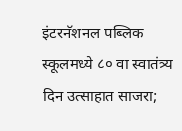इंटरनॅशनल पब्लिक स्कूलमध्ये ८० वा स्वातंत्र्य दिन उत्साहात साजरा;